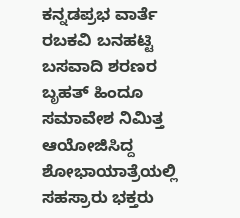ಕನ್ನಡಪ್ರಭ ವಾರ್ತೆ ರಬಕವಿ ಬನಹಟ್ಟಿ
ಬಸವಾದಿ ಶರಣರ ಬೃಹತ್ ಹಿಂದೂ ಸಮಾವೇಶ ನಿಮಿತ್ತ ಆಯೋಜಿಸಿದ್ದ ಶೋಭಾಯಾತ್ರೆಯಲ್ಲಿ ಸಹಸ್ರಾರು ಭಕ್ತರು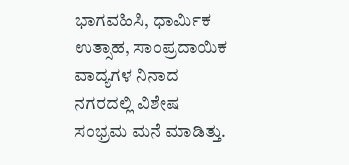ಭಾಗವಹಿಸಿ, ಧಾರ್ಮಿಕ ಉತ್ಸಾಹ, ಸಾಂಪ್ರದಾಯಿಕ ವಾದ್ಯಗಳ ನಿನಾದ ನಗರದಲ್ಲಿ ವಿಶೇಷ ಸಂಭ್ರಮ ಮನೆ ಮಾಡಿತ್ತು.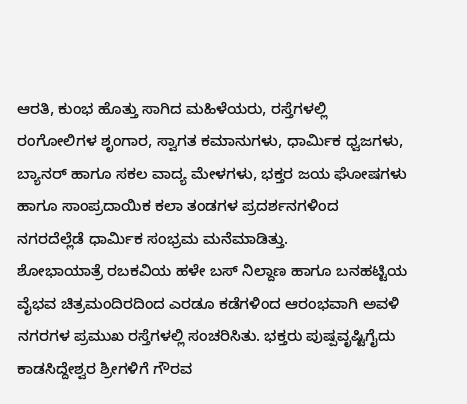ಆರತಿ, ಕುಂಭ ಹೊತ್ತು ಸಾಗಿದ ಮಹಿಳೆಯರು, ರಸ್ತೆಗಳಲ್ಲಿ ರಂಗೋಲಿಗಳ ಶೃಂಗಾರ, ಸ್ವಾಗತ ಕಮಾನುಗಳು, ಧಾರ್ಮಿಕ ಧ್ವಜಗಳು, ಬ್ಯಾನರ್ ಹಾಗೂ ಸಕಲ ವಾದ್ಯ ಮೇಳಗಳು, ಭಕ್ತರ ಜಯ ಘೋಷಗಳು ಹಾಗೂ ಸಾಂಪ್ರದಾಯಿಕ ಕಲಾ ತಂಡಗಳ ಪ್ರದರ್ಶನಗಳಿಂದ ನಗರದೆಲ್ಲೆಡೆ ಧಾರ್ಮಿಕ ಸಂಭ್ರಮ ಮನೆಮಾಡಿತ್ತು.
ಶೋಭಾಯಾತ್ರೆ ರಬಕವಿಯ ಹಳೇ ಬಸ್ ನಿಲ್ದಾಣ ಹಾಗೂ ಬನಹಟ್ಟಿಯ ವೈಭವ ಚಿತ್ರಮಂದಿರದಿಂದ ಎರಡೂ ಕಡೆಗಳಿಂದ ಆರಂಭವಾಗಿ ಅವಳಿ ನಗರಗಳ ಪ್ರಮುಖ ರಸ್ತೆಗಳಲ್ಲಿ ಸಂಚರಿಸಿತು. ಭಕ್ತರು ಪುಷ್ಪವೃಷ್ಟಿಗೈದು ಕಾಡಸಿದ್ದೇಶ್ವರ ಶ್ರೀಗಳಿಗೆ ಗೌರವ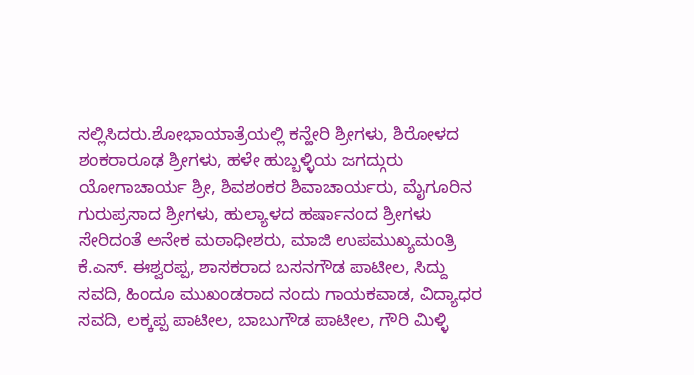ಸಲ್ಲಿಸಿದರು.ಶೋಭಾಯಾತ್ರೆಯಲ್ಲಿ ಕನ್ಹೇರಿ ಶ್ರೀಗಳು, ಶಿರೋಳದ ಶಂಕರಾರೂಢ ಶ್ರೀಗಳು, ಹಳೇ ಹುಬ್ಬಳ್ಳಿಯ ಜಗದ್ಗುರು ಯೋಗಾಚಾರ್ಯ ಶ್ರೀ, ಶಿವಶಂಕರ ಶಿವಾಚಾರ್ಯರು, ಮೈಗೂರಿನ ಗುರುಪ್ರಸಾದ ಶ್ರೀಗಳು, ಹುಲ್ಯಾಳದ ಹರ್ಷಾನಂದ ಶ್ರೀಗಳು ಸೇರಿದಂತೆ ಅನೇಕ ಮಠಾಧೀಶರು, ಮಾಜಿ ಉಪಮುಖ್ಯಮಂತ್ರಿ ಕೆ.ಎಸ್. ಈಶ್ವರಪ್ಪ, ಶಾಸಕರಾದ ಬಸನಗೌಡ ಪಾಟೀಲ, ಸಿದ್ದು ಸವದಿ, ಹಿಂದೂ ಮುಖಂಡರಾದ ನಂದು ಗಾಯಕವಾಡ, ವಿದ್ಯಾಧರ ಸವದಿ, ಲಕ್ಕಪ್ಪ ಪಾಟೀಲ, ಬಾಬುಗೌಡ ಪಾಟೀಲ, ಗೌರಿ ಮಿಳ್ಳಿ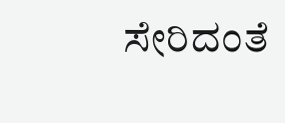ಸೇರಿದಂತೆ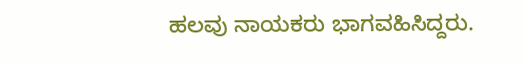ಹಲವು ನಾಯಕರು ಭಾಗವಹಿಸಿದ್ದರು.